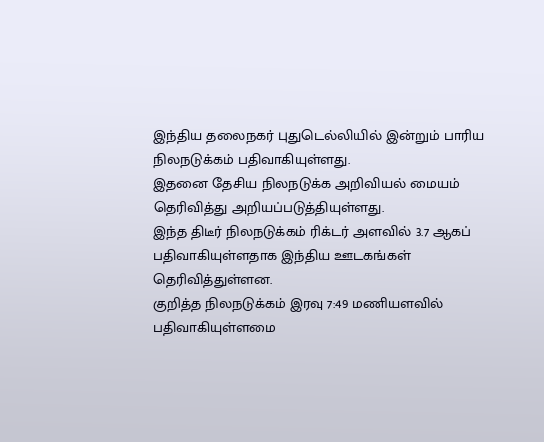இந்திய தலைநகர் புதுடெல்லியில் இன்றும் பாரிய நிலநடுக்கம் பதிவாகியுள்ளது.
இதனை தேசிய நிலநடுக்க அறிவியல் மையம் தெரிவித்து அறியப்படுத்தியுள்ளது.
இந்த திடீர் நிலநடுக்கம் ரிக்டர் அளவில் 3.7 ஆகப் பதிவாகியுள்ளதாக இந்திய ஊடகங்கள் தெரிவித்துள்ளன.
குறித்த நிலநடுக்கம் இரவு 7:49 மணியளவில் பதிவாகியுள்ளமை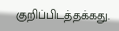குறிப்பிடத்தக்கது.